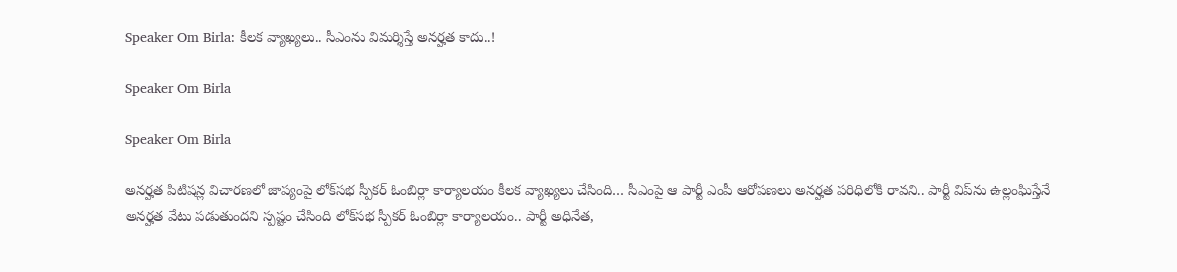Speaker Om Birla: కీలక వ్యాఖ్యలు.. సీఎంను విమర్శిస్తే అనర్హత కాదు..!

Speaker Om Birla

Speaker Om Birla

అనర్హత పిటిషన్ల విచారణలో జాప్యంపై లోక్‌సభ స్పీకర్‌ ఓంబిర్లా కార్యాలయం కీలక వ్యాఖ్యలు చేసింది… సీఎంపై ఆ పార్టీ ఎంపీ ఆరోపణలు అనర్హత పరిధిలోకి రావని.. పార్టీ విప్‌ను ఉల్లంఘిస్తేనే అనర్హత వేటు పడుతుందని స్పష్టం చేసింది లోక్‌సభ స్పీకర్‌ ఓంబిర్లా కార్యాలయం.. పార్టీ అధినేత,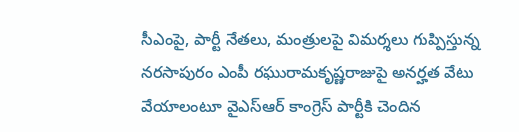సీఎంపై, పార్టీ నేతలు, మంత్రులపై విమర్శలు గుప్పిస్తున్న న‌ర‌సాపురం ఎంపీ ర‌ఘురామ‌కృష్ణరాజుపై అన‌ర్హత వేటు వేయాలంటూ వైఎస్‌ఆర్‌ కాంగ్రెస్‌ పార్టీకి చెందిన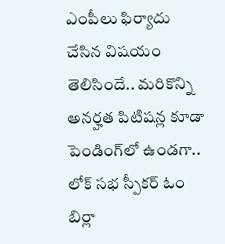ఎంపీలు ఫిర్యాదు చేసిన విషయం తెలిసిందే.. మరికొన్ని అనర్హత పిటిషన్ల కూడా పెండింగ్‌లో ఉండగా.. లోక్ స‌భ స్పీక‌ర్ ఓం బిర్లా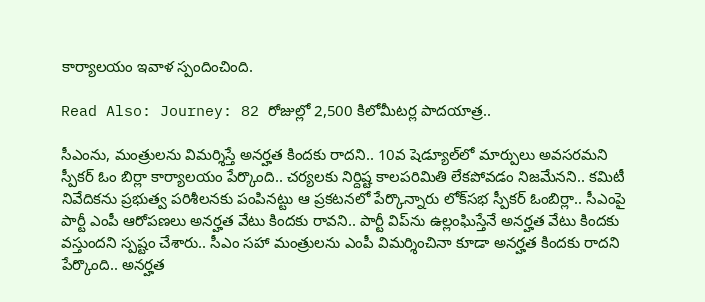కార్యాల‌యం ఇవాళ స్పందించింది.

Read Also: Journey: 82 రోజుల్లో 2,500 కిలోమీట‌ర్ల పాదయాత్ర..

సీఎంను, మంత్రులను విమర్శిస్తే అనర్హత కిందకు రాదని.. 10వ షెడ్యూల్‌లో మార్పులు అవసరమని స్పీకర్‌ ఓం బిర్లా కార్యాలయం పేర్కొంది.. చర్యలకు నిర్దిష్ట కాలపరిమితి లేకపోవడం నిజమేనని.. కమిటీ నివేదికను ప్రభుత్వ పరిశీలనకు పంపినట్టు ఆ ప్రకటనలో పేర్కొన్నారు లోక్‌సభ స్పీకర్‌ ఓంబిర్లా.. సీఎంపై పార్టీ ఎంపీ ఆరోప‌ణ‌లు అన‌ర్హత వేటు కింద‌కు రావని.. పార్టీ విప్‌ను ఉల్లంఘిస్తేనే అన‌ర్హత వేటు కింద‌కు వ‌స్తుంద‌ని స్పష్టం చేశారు.. సీఎం స‌హా మంత్రుల‌ను ఎంపీ విమ‌ర్శించినా కూడా అనర్హత కింద‌కు రాద‌ని పేర్కొంది.. అన‌ర్హత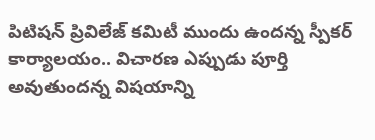పిటిష‌న్ ప్రివిలేజ్ క‌మిటీ ముందు ఉంద‌న్న స్పీక‌ర్ కార్యాల‌యం.. విచార‌ణ ఎప్పుడు పూర్తి అవుతుంద‌న్న విష‌యాన్ని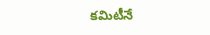కమిటీనే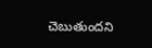చెబుతుంద‌ని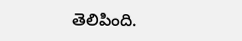తెలిపింది.